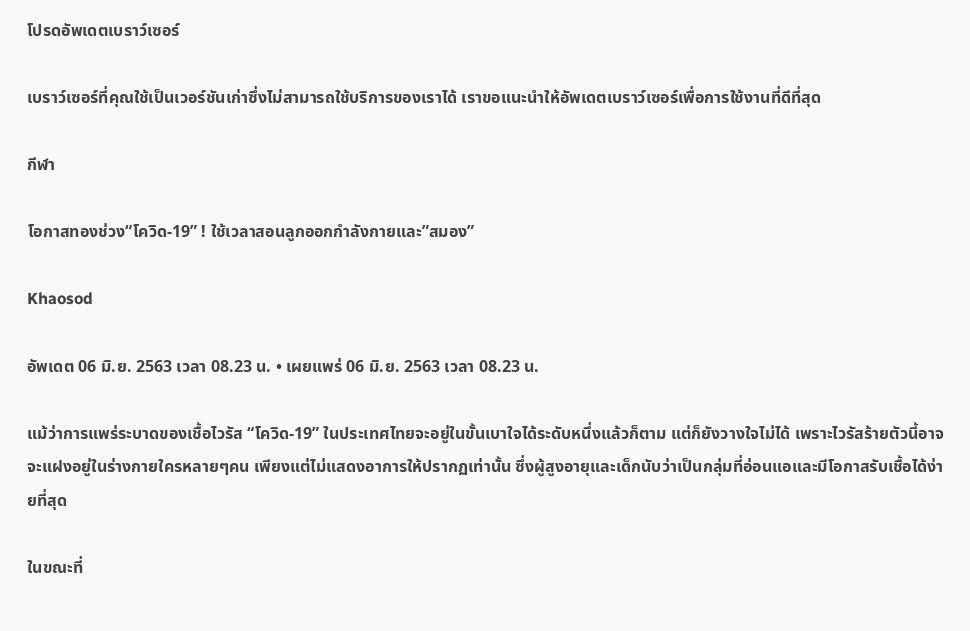โปรดอัพเดตเบราว์เซอร์

เบราว์เซอร์ที่คุณใช้เป็นเวอร์ชันเก่าซึ่งไม่สามารถใช้บริการของเราได้ เราขอแนะนำให้อัพเดตเบราว์เซอร์เพื่อการใช้งานที่ดีที่สุด

กีฬา

โอกาสทองช่วง“โควิด-19” ! ใช้เวลาสอนลูกออกกำลังกายและ”สมอง”

Khaosod

อัพเดต 06 มิ.ย. 2563 เวลา 08.23 น. • เผยแพร่ 06 มิ.ย. 2563 เวลา 08.23 น.

แม้ว่าการแพร่ระบาดของเชื้อไวรัส “โควิด-19” ในประเทศไทยจะอยู่ในขั้นเบาใจได้ระดับหนึ่งแล้วก็ตาม แต่ก็ยังวางใจไม่ได้ เพราะไวรัสร้ายตัวนี้อาจจะแฝงอยู่ในร่างกายใครหลายๆคน เพียงแต่ไม่แสดงอาการให้ปรากฏเท่านั้น ซึ่งผู้สูงอายุและเด็กนับว่าเป็นกลุ่มที่อ่อนแอและมีโอกาสรับเชื้อได้ง่ายที่สุด

ในขณะที่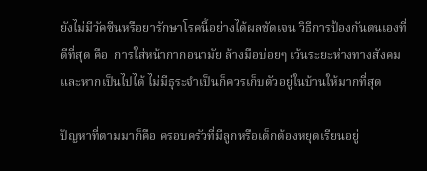ยังไม่มีวัคซีนหรือยารักษาโรคนี้อย่างได้ผลชัดเจน วิธีการป้องกันตนเองที่ดีที่สุด คือ  การใส่หน้ากากอนามัย ล้างมือบ่อยๆ เว้นระยะห่างทางสังคม และหากเป็นไปได้ ไม่มีธุระจำเป็นก็ควรเก็บตัวอยู่ในบ้านให้มากที่สุด

ปัญหาที่ตามมาก็คือ ครอบครัวที่มีลูกหรือเด็กต้องหยุดเรียนอยู่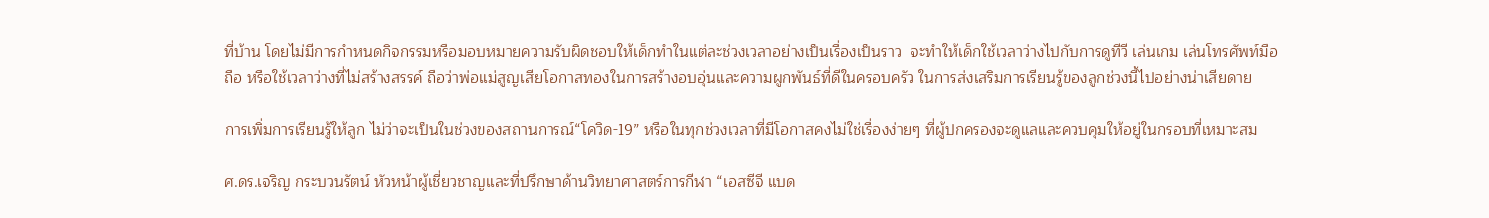ที่บ้าน โดยไม่มีการกำหนดกิจกรรมหรือมอบหมายความรับผิดชอบให้เด็กทำในแต่ละช่วงเวลาอย่างเป็นเรื่องเป็นราว  จะทำให้เด็กใช้เวลาว่างไปกับการดูทีวี เล่นเกม เล่นโทรศัพท์มือถือ หรือใช้เวลาว่างที่ไม่สร้างสรรค์ ถือว่าพ่อแม่สูญเสียโอกาสทองในการสร้างอบอุ่นและความผูกพันธ์ที่ดีในครอบครัว ในการส่งเสริมการเรียนรู้ของลูกช่วงนี้ไปอย่างน่าเสียดาย

การเพิ่มการเรียนรู้ให้ลูก ไม่ว่าจะเป็นในช่วงของสถานการณ์“โควิด-19” หรือในทุกช่วงเวลาที่มีโอกาสคงไม่ใช่เรื่องง่ายๆ ที่ผู้ปกครองจะดูแลและควบคุมให้อยู่ในกรอบที่เหมาะสม

ศ.ดร.เจริญ กระบวนรัตน์ หัวหน้าผู้เชี่ยวชาญและที่ปรึกษาด้านวิทยาศาสตร์การกีฬา “เอสซีจี แบด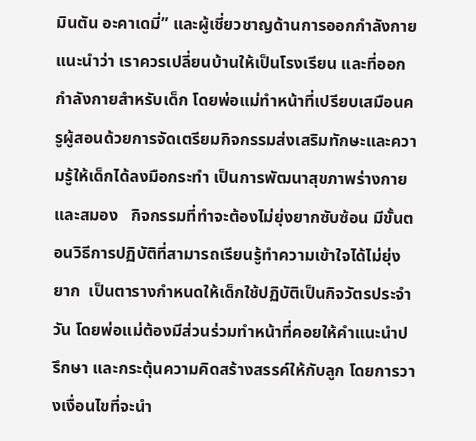มินตัน อะคาเดมี่” และผู้เชี่ยวชาญด้านการออกกำลังกาย แนะนำว่า เราควรเปลี่ยนบ้านให้เป็นโรงเรียน และที่ออกกำลังกายสำหรับเด็ก โดยพ่อแม่ทำหน้าที่เปรียบเสมือนครูผู้สอนด้วยการจัดเตรียมกิจกรรมส่งเสริมทักษะและความรู้ให้เด็กได้ลงมือกระทำ เป็นการพัฒนาสุขภาพร่างกายและสมอง   กิจกรรมที่ทำจะต้องไม่ยุ่งยากซับซ้อน มีขั้นตอนวิธีการปฏิบัติที่สามารถเรียนรู้ทำความเข้าใจได้ไม่ยุ่งยาก  เป็นตารางกำหนดให้เด็กใช้ปฏิบัติเป็นกิจวัตรประจำวัน โดยพ่อแม่ต้องมีส่วนร่วมทำหน้าที่คอยให้คำแนะนำปรึกษา และกระตุ้นความคิดสร้างสรรค์ให้กับลูก โดยการวางเงื่อนไขที่จะนำ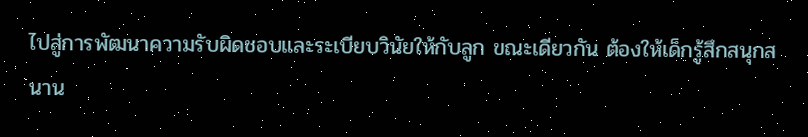ไปสู่การพัฒนาความรับผิดชอบและระเบียบวินัยให้กับลูก ขณะเดียวกัน ต้องให้เด็กรู้สึกสนุกสนาน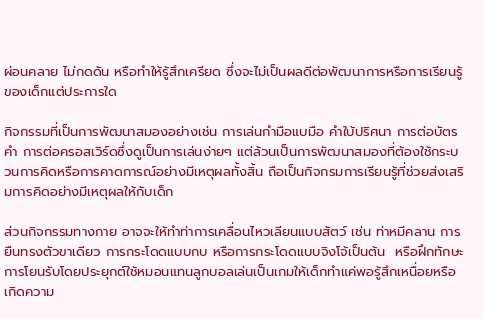ผ่อนคลาย ไม่กดดัน หรือทำให้รู้สึกเครียด ซึ่งจะไม่เป็นผลดีต่อพัฒนาการหรือการเรียนรู้ของเด็กแต่ประการใด

กิจกรรมที่เป็นการพัฒนาสมองอย่างเช่น การเล่นกำมือแบมือ คำใบ้ปริศนา การต่อบัตรคำ การต่อครอสเวิร์ดซึ่งดูเป็นการเล่นง่ายๆ แต่ล้วนเป็นการพัฒนาสมองที่ต้องใช้กระบวนการคิดหรือการคาดการณ์อย่างมีเหตุผลทั้งสิ้น ถือเป็นกิจกรมการเรียนรู้ที่ช่วยส่งเสริมการคิดอย่างมีเหตุผลให้กับเด็ก

ส่วนกิจกรรมทางกาย อาจจะให้ทำท่าการเคลื่อนไหวเลียนแบบสัตว์ เช่น ท่าหมีคลาน การยืนทรงตัวขาเดียว การกระโดดแบบกบ หรือการกระโดดแบบจิงโจ้เป็นต้น  หรือฝึกทักษะการโยนรับโดยประยุกต์ใช้หมอนแทนลูกบอลเล่นเป็นเกมให้เด็กทำแค่พอรู้สึกเหนื่อยหรือเกิดความ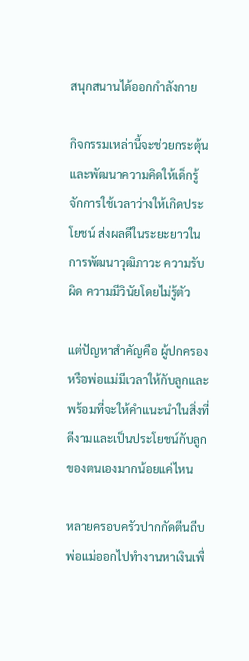สนุกสนานได้ออกกำลังกาย

กิจกรรมเหล่านี้จะช่วยกระตุ้นและพัฒนาความคิดให้เด็กรู้จักการใช้เวลาว่างให้เกิดประโยชน์ ส่งผลดีในระยะยาวในการพัฒนาวุฒิภาวะ ความรับผิด ความมีวินัยโดยไม่รู้ตัว

แต่ปัญหาสำคัญคือ ผู้ปกครองหรือพ่อแม่มีเวลาให้กับลูกและพร้อมที่จะให้คำแนะนำในสิ่งที่ดีงามและเป็นประโยชน์กับลูกของตนเองมากน้อยแค่ไหน

หลายครอบครัวปากกัดตีนถีบ พ่อแม่ออกไปทำงานหาเงินเพื่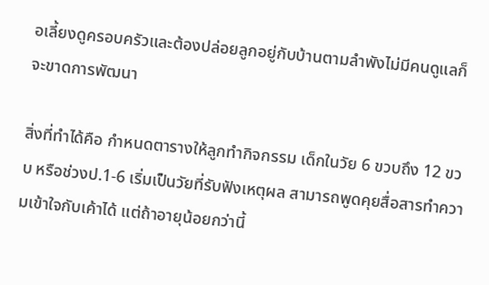อเลี้ยงดูครอบครัวและต้องปล่อยลูกอยู่กับบ้านตามลำพังไม่มีคนดูแลก็จะขาดการพัฒนา

สิ่งที่ทำได้คือ กำหนดตารางให้ลูกทำกิจกรรม เด็กในวัย 6 ขวบถึง 12 ขวบ หรือช่วงป.1-6 เริ่มเป็นวัยที่รับฟังเหตุผล สามารถพูดคุยสื่อสารทำความเข้าใจกับเค้าได้ แต่ถ้าอายุน้อยกว่านี้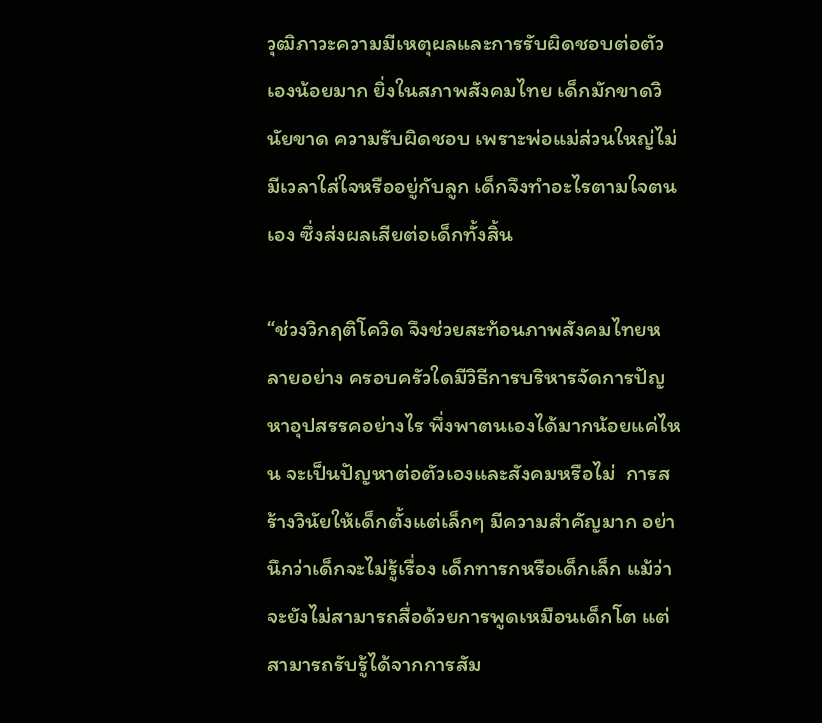วุฒิภาวะความมีเหตุผลและการรับผิดชอบต่อตัวเองน้อยมาก ยิ่งในสภาพสังคมไทย เด็กมักขาดวินัยขาด ความรับผิดชอบ เพราะพ่อแม่ส่วนใหญ่ไม่มีเวลาใส่ใจหรืออยู่กับลูก เด็กจึงทำอะไรตามใจตนเอง ซึ่งส่งผลเสียต่อเด็กทั้งสิ้น

“ช่วงวิกฤติโควิด จึงช่วยสะท้อนภาพสังคมไทยหลายอย่าง ครอบครัวใดมีวิธีการบริหารจัดการปัญหาอุปสรรคอย่างไร พึ่งพาตนเองได้มากน้อยแค่ไหน จะเป็นปัญหาต่อตัวเองและสังคมหรือไม่  การสร้างวินัยให้เด็กตั้งแต่เล็กๆ มีความสำคัญมาก อย่านึกว่าเด็กจะไม่รู้เรื่อง เด็กทารกหรือเด็กเล็ก แม้ว่าจะยังไม่สามารถสื่อด้วยการพูดเหมือนเด็กโต แต่สามารถรับรู้ได้จากการสัม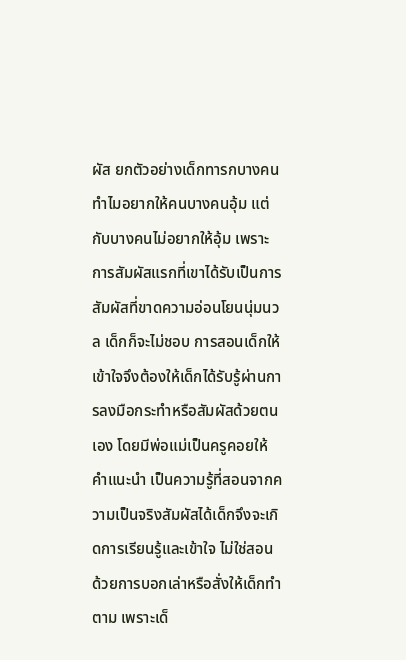ผัส ยกตัวอย่างเด็กทารกบางคนทำไมอยากให้คนบางคนอุ้ม แต่กับบางคนไม่อยากให้อุ้ม เพราะการสัมผัสแรกที่เขาได้รับเป็นการสัมผัสที่ขาดความอ่อนโยนนุ่มนวล เด็กก็จะไม่ชอบ การสอนเด็กให้เข้าใจจึงต้องให้เด็กได้รับรู้ผ่านการลงมือกระทำหรือสัมผัสด้วยตนเอง โดยมีพ่อแม่เป็นครูคอยให้คำแนะนำ เป็นความรู้ที่สอนจากความเป็นจริงสัมผัสได้เด็กจึงจะเกิดการเรียนรู้และเข้าใจ ไม่ใช่สอนด้วยการบอกเล่าหรือสั่งให้เด็กทำตาม เพราะเด็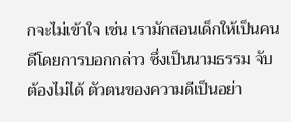กจะไม่เข้าใจ เช่น เรามักสอนเด็กให้เป็นคนดีโดยการบอกกล่าว ซึ่งเป็นนามธรรม จับต้องไม่ได้ ตัวตนของความดีเป็นอย่า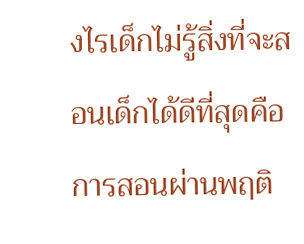งไรเด็กไม่รู้สิ่งที่จะสอนเด็กได้ดีที่สุดคือ การสอนผ่านพฤติ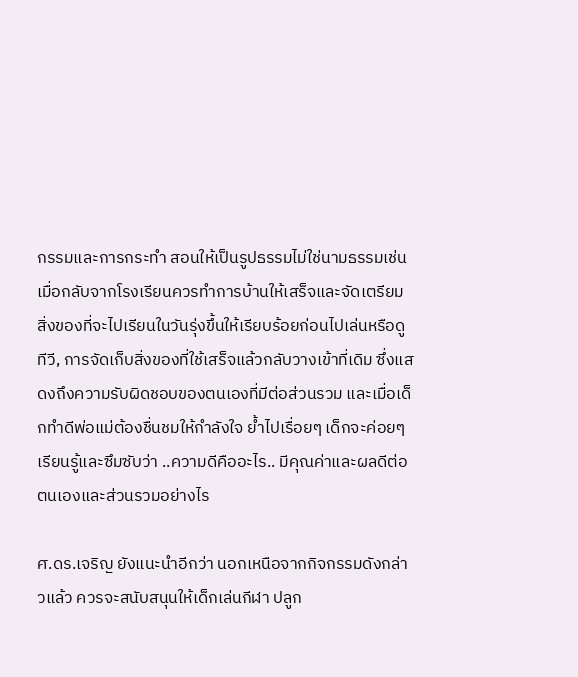กรรมและการกระทำ สอนให้เป็นรูปธรรมไม่ใช่นามธรรมเช่น เมื่อกลับจากโรงเรียนควรทำการบ้านให้เสร็จและจัดเตรียมสิ่งของที่จะไปเรียนในวันรุ่งขึ้นให้เรียบร้อยก่อนไปเล่นหรือดูทีวี, การจัดเก็บสิ่งของที่ใช้เสร็จแล้วกลับวางเข้าที่เดิม ซึ่งแสดงถึงความรับผิดชอบของตนเองที่มีต่อส่วนรวม และเมื่อเด็กทำดีพ่อแม่ต้องชื่นชมให้กำลังใจ ย้ำไปเรื่อยๆ เด็กจะค่อยๆเรียนรู้และซึมซับว่า ..ความดีคืออะไร.. มีคุณค่าและผลดีต่อตนเองและส่วนรวมอย่างไร

ศ.ดร.เจริญ ยังแนะนำอีกว่า นอกเหนือจากกิจกรรมดังกล่าวแล้ว ควรจะสนับสนุนให้เด็กเล่นกีฬา ปลูก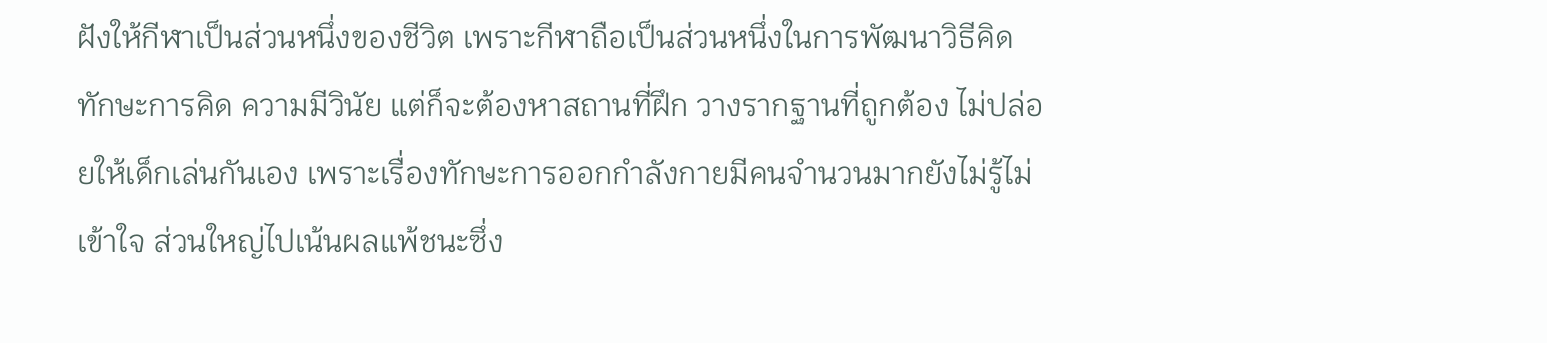ฝังให้กีฬาเป็นส่วนหนึ่งของชีวิต เพราะกีฬาถือเป็นส่วนหนึ่งในการพัฒนาวิธีคิด ทักษะการคิด ความมีวินัย แต่ก็จะต้องหาสถานที่ฝึก วางรากฐานที่ถูกต้อง ไม่ปล่อยให้เด็กเล่นกันเอง เพราะเรื่องทักษะการออกกำลังกายมีคนจำนวนมากยังไม่รู้ไม่เข้าใจ ส่วนใหญ่ไปเน้นผลแพ้ชนะซึ่ง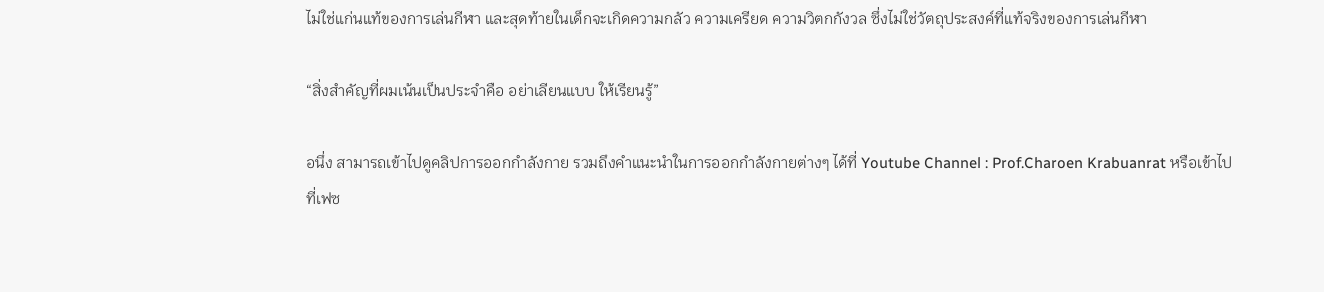ไม่ใช่แก่นแท้ของการเล่นกีฬา และสุดท้ายในเด็กจะเกิดความกลัว ความเครียด ความวิตกกังวล ซึ่งไม่ใช่วัตถุประสงค์ที่แท้จริงของการเล่นกีฬา

“สิ่งสำคัญที่ผมเน้นเป็นประจำคือ อย่าเลียนแบบ ให้เรียนรู้”

อนึ่ง สามารถเข้าไปดูคลิปการออกกำลังกาย รวมถึงคำแนะนำในการออกกำลังกายต่างๆ ได้ที่ Youtube Channel : Prof.Charoen Krabuanrat หรือเข้าไปที่เฟซ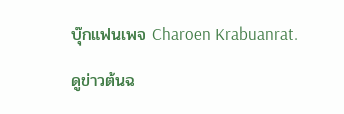บุ๊กแฟนเพจ Charoen Krabuanrat.

ดูข่าวต้นฉ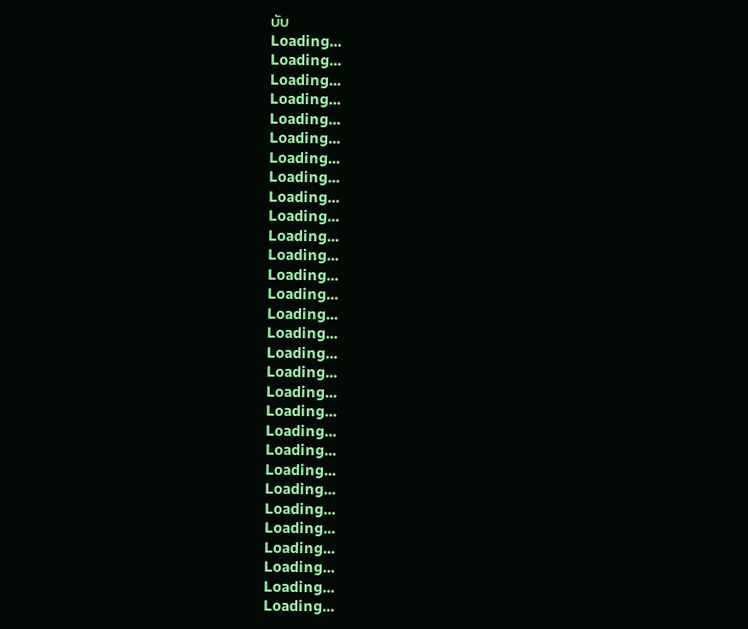บับ
Loading...
Loading...
Loading...
Loading...
Loading...
Loading...
Loading...
Loading...
Loading...
Loading...
Loading...
Loading...
Loading...
Loading...
Loading...
Loading...
Loading...
Loading...
Loading...
Loading...
Loading...
Loading...
Loading...
Loading...
Loading...
Loading...
Loading...
Loading...
Loading...
Loading...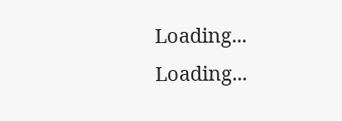Loading...
Loading...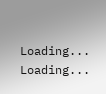Loading...
Loading...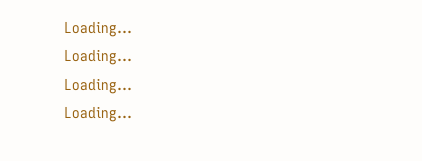Loading...
Loading...
Loading...
Loading...